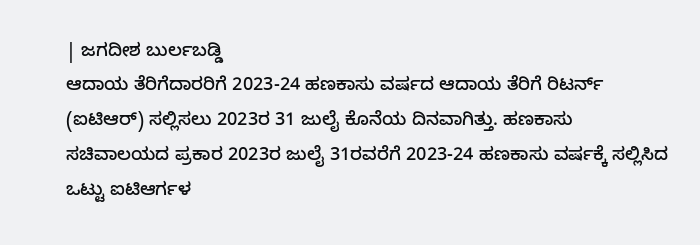| ಜಗದೀಶ ಬುರ್ಲಬಡ್ಡಿ
ಆದಾಯ ತೆರಿಗೆದಾರರಿಗೆ 2023-24 ಹಣಕಾಸು ವರ್ಷದ ಆದಾಯ ತೆರಿಗೆ ರಿಟರ್ನ್ (ಐಟಿಆರ್) ಸಲ್ಲಿಸಲು 2023ರ 31 ಜುಲೈ ಕೊನೆಯ ದಿನವಾಗಿತ್ತು. ಹಣಕಾಸು ಸಚಿವಾಲಯದ ಪ್ರಕಾರ 2023ರ ಜುಲೈ 31ರವರೆಗೆ 2023-24 ಹಣಕಾಸು ವರ್ಷಕ್ಕೆ ಸಲ್ಲಿಸಿದ ಒಟ್ಟು ಐಟಿಆರ್ಗಳ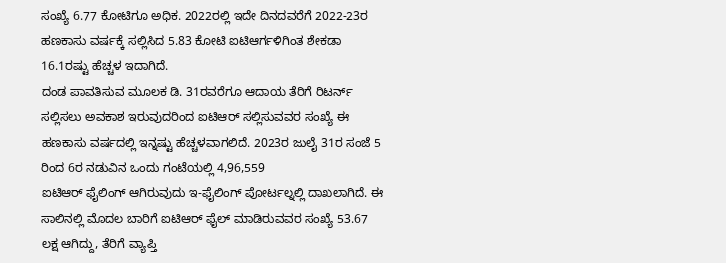ಸಂಖ್ಯೆ 6.77 ಕೋಟಿಗೂ ಅಧಿಕ. 2022ರಲ್ಲಿ ಇದೇ ದಿನದವರೆಗೆ 2022-23ರ ಹಣಕಾಸು ವರ್ಷಕ್ಕೆ ಸಲ್ಲಿಸಿದ 5.83 ಕೋಟಿ ಐಟಿಆರ್ಗಳಿಗಿಂತ ಶೇಕಡಾ 16.1ರಷ್ಟು ಹೆಚ್ಚಳ ಇದಾಗಿದೆ.
ದಂಡ ಪಾವತಿಸುವ ಮೂಲಕ ಡಿ. 31ರವರೆಗೂ ಆದಾಯ ತೆರಿಗೆ ರಿಟರ್ನ್ ಸಲ್ಲಿಸಲು ಅವಕಾಶ ಇರುವುದರಿಂದ ಐಟಿಆರ್ ಸಲ್ಲಿಸುವವರ ಸಂಖ್ಯೆ ಈ ಹಣಕಾಸು ವರ್ಷದಲ್ಲಿ ಇನ್ನಷ್ಟು ಹೆಚ್ಚಳವಾಗಲಿದೆ. 2023ರ ಜುಲೈ 31ರ ಸಂಜೆ 5 ರಿಂದ 6ರ ನಡುವಿನ ಒಂದು ಗಂಟೆಯಲ್ಲಿ 4,96,559
ಐಟಿಆರ್ ಫೈಲಿಂಗ್ ಆಗಿರುವುದು ಇ-ಫೈಲಿಂಗ್ ಪೋರ್ಟಲ್ನಲ್ಲಿ ದಾಖಲಾಗಿದೆ. ಈ ಸಾಲಿನಲ್ಲಿ ಮೊದಲ ಬಾರಿಗೆ ಐಟಿಆರ್ ಫೈಲ್ ಮಾಡಿರುವವರ ಸಂಖ್ಯೆ 53.67 ಲಕ್ಷ ಆಗಿದ್ದು, ತೆರಿಗೆ ವ್ಯಾಪ್ತಿ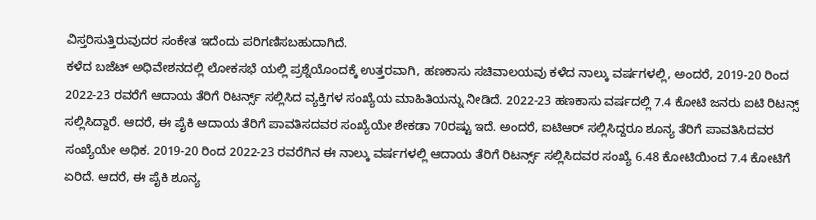ವಿಸ್ತರಿಸುತ್ತಿರುವುದರ ಸಂಕೇತ ಇದೆಂದು ಪರಿಗಣಿಸಬಹುದಾಗಿದೆ.
ಕಳೆದ ಬಜೆಟ್ ಅಧಿವೇಶನದಲ್ಲಿ ಲೋಕಸಭೆ ಯಲ್ಲಿ ಪ್ರಶ್ನೆಯೊಂದಕ್ಕೆ ಉತ್ತರವಾಗಿ, ಹಣಕಾಸು ಸಚಿವಾಲಯವು ಕಳೆದ ನಾಲ್ಕು ವರ್ಷಗಳಲ್ಲಿ, ಅಂದರೆ, 2019-20 ರಿಂದ 2022-23 ರವರೆಗೆ ಆದಾಯ ತೆರಿಗೆ ರಿಟರ್ನ್ಸ್ ಸಲ್ಲಿಸಿದ ವ್ಯಕ್ತಿಗಳ ಸಂಖ್ಯೆಯ ಮಾಹಿತಿಯನ್ನು ನೀಡಿದೆ. 2022-23 ಹಣಕಾಸು ವರ್ಷದಲ್ಲಿ 7.4 ಕೋಟಿ ಜನರು ಐಟಿ ರಿಟನ್ಸ್ ಸಲ್ಲಿಸಿದ್ದಾರೆ. ಆದರೆ, ಈ ಪೈಕಿ ಆದಾಯ ತೆರಿಗೆ ಪಾವತಿಸದವರ ಸಂಖ್ಯೆಯೇ ಶೇಕಡಾ 70ರಷ್ಟು ಇದೆ. ಅಂದರೆ, ಐಟಿಆರ್ ಸಲ್ಲಿಸಿದ್ದರೂ ಶೂನ್ಯ ತೆರಿಗೆ ಪಾವತಿಸಿದವರ ಸಂಖ್ಯೆಯೇ ಅಧಿಕ. 2019-20 ರಿಂದ 2022-23 ರವರೆಗಿನ ಈ ನಾಲ್ಕು ವರ್ಷಗಳಲ್ಲಿ ಆದಾಯ ತೆರಿಗೆ ರಿಟರ್ನ್ಸ್ ಸಲ್ಲಿಸಿದವರ ಸಂಖ್ಯೆ 6.48 ಕೋಟಿಯಿಂದ 7.4 ಕೋಟಿಗೆ ಏರಿದೆ. ಆದರೆ, ಈ ಪೈಕಿ ಶೂನ್ಯ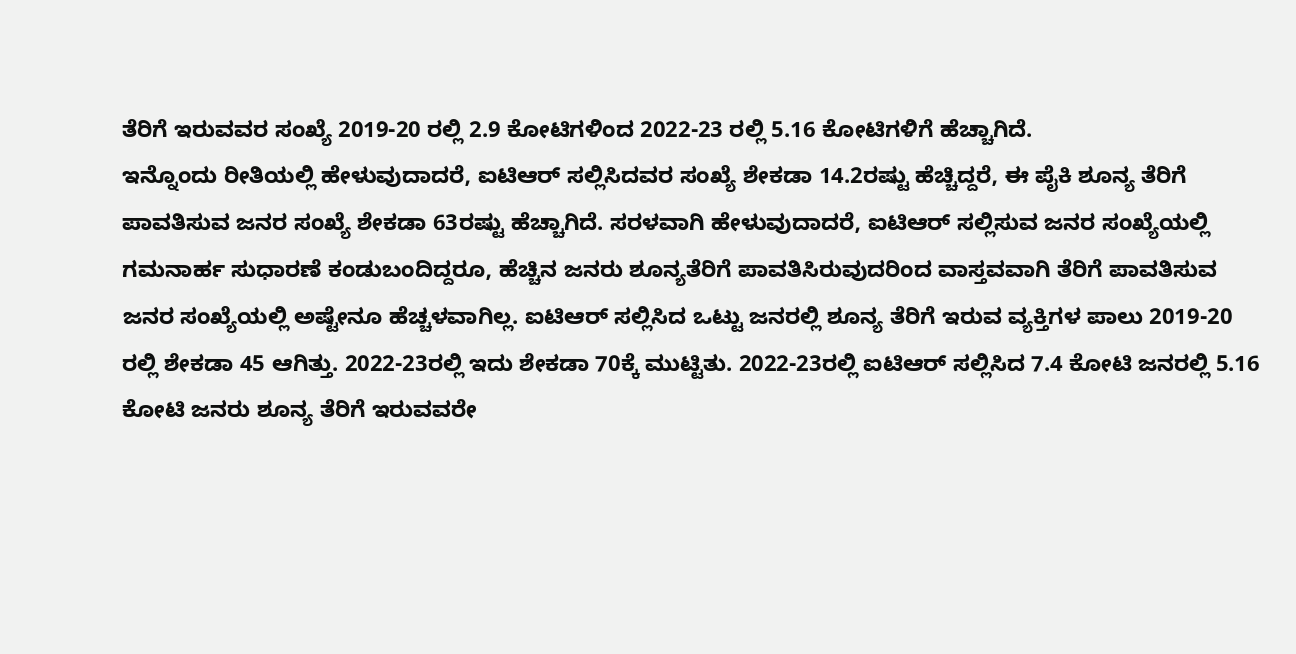ತೆರಿಗೆ ಇರುವವರ ಸಂಖ್ಯೆ 2019-20 ರಲ್ಲಿ 2.9 ಕೋಟಿಗಳಿಂದ 2022-23 ರಲ್ಲಿ 5.16 ಕೋಟಿಗಳಿಗೆ ಹೆಚ್ಚಾಗಿದೆ.
ಇನ್ನೊಂದು ರೀತಿಯಲ್ಲಿ ಹೇಳುವುದಾದರೆ, ಐಟಿಆರ್ ಸಲ್ಲಿಸಿದವರ ಸಂಖ್ಯೆ ಶೇಕಡಾ 14.2ರಷ್ಟು ಹೆಚ್ಚಿದ್ದರೆ, ಈ ಪೈಕಿ ಶೂನ್ಯ ತೆರಿಗೆ ಪಾವತಿಸುವ ಜನರ ಸಂಖ್ಯೆ ಶೇಕಡಾ 63ರಷ್ಟು ಹೆಚ್ಚಾಗಿದೆ. ಸರಳವಾಗಿ ಹೇಳುವುದಾದರೆ, ಐಟಿಆರ್ ಸಲ್ಲಿಸುವ ಜನರ ಸಂಖ್ಯೆಯಲ್ಲಿ ಗಮನಾರ್ಹ ಸುಧಾರಣೆ ಕಂಡುಬಂದಿದ್ದರೂ, ಹೆಚ್ಚಿನ ಜನರು ಶೂನ್ಯತೆರಿಗೆ ಪಾವತಿಸಿರುವುದರಿಂದ ವಾಸ್ತವವಾಗಿ ತೆರಿಗೆ ಪಾವತಿಸುವ ಜನರ ಸಂಖ್ಯೆಯಲ್ಲಿ ಅಷ್ಟೇನೂ ಹೆಚ್ಚಳವಾಗಿಲ್ಲ. ಐಟಿಆರ್ ಸಲ್ಲಿಸಿದ ಒಟ್ಟು ಜನರಲ್ಲಿ ಶೂನ್ಯ ತೆರಿಗೆ ಇರುವ ವ್ಯಕ್ತಿಗಳ ಪಾಲು 2019-20 ರಲ್ಲಿ ಶೇಕಡಾ 45 ಆಗಿತ್ತು. 2022-23ರಲ್ಲಿ ಇದು ಶೇಕಡಾ 70ಕ್ಕೆ ಮುಟ್ಟಿತು. 2022-23ರಲ್ಲಿ ಐಟಿಆರ್ ಸಲ್ಲಿಸಿದ 7.4 ಕೋಟಿ ಜನರಲ್ಲಿ 5.16 ಕೋಟಿ ಜನರು ಶೂನ್ಯ ತೆರಿಗೆ ಇರುವವರೇ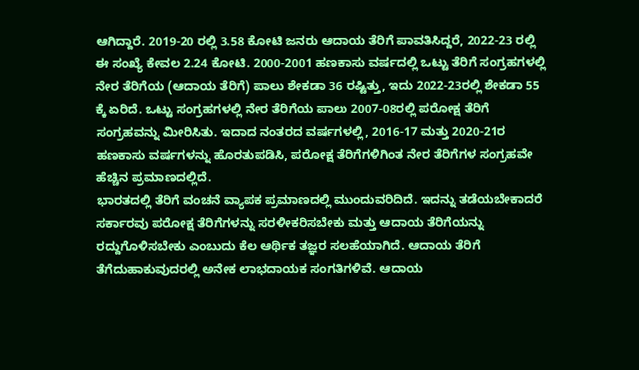ಆಗಿದ್ದಾರೆ. 2019-20 ರಲ್ಲಿ 3.58 ಕೋಟಿ ಜನರು ಆದಾಯ ತೆರಿಗೆ ಪಾವತಿಸಿದ್ದರೆ, 2022-23 ರಲ್ಲಿ ಈ ಸಂಖ್ಯೆ ಕೇವಲ 2.24 ಕೋಟಿ. 2000-2001 ಹಣಕಾಸು ವರ್ಷದಲ್ಲಿ ಒಟ್ಟು ತೆರಿಗೆ ಸಂಗ್ರಹಗಳಲ್ಲಿ ನೇರ ತೆರಿಗೆಯ (ಆದಾಯ ತೆರಿಗೆ) ಪಾಲು ಶೇಕಡಾ 36 ರಷ್ಟಿತ್ತು, ಇದು 2022-23ರಲ್ಲಿ ಶೇಕಡಾ 55 ಕ್ಕೆ ಏರಿದೆ. ಒಟ್ಟು ಸಂಗ್ರಹಗಳಲ್ಲಿ ನೇರ ತೆರಿಗೆಯ ಪಾಲು 2007-08ರಲ್ಲಿ ಪರೋಕ್ಷ ತೆರಿಗೆ ಸಂಗ್ರಹವನ್ನು ಮೀರಿಸಿತು. ಇದಾದ ನಂತರದ ವರ್ಷಗಳಲ್ಲಿ, 2016-17 ಮತ್ತು 2020-21ರ ಹಣಕಾಸು ವರ್ಷಗಳನ್ನು ಹೊರತುಪಡಿಸಿ, ಪರೋಕ್ಷ ತೆರಿಗೆಗಳಿಗಿಂತ ನೇರ ತೆರಿಗೆಗಳ ಸಂಗ್ರಹವೇ ಹೆಚ್ಚಿನ ಪ್ರಮಾಣದಲ್ಲಿದೆ.
ಭಾರತದಲ್ಲಿ ತೆರಿಗೆ ವಂಚನೆ ವ್ಯಾಪಕ ಪ್ರಮಾಣದಲ್ಲಿ ಮುಂದುವರಿದಿದೆ. ಇದನ್ನು ತಡೆಯಬೇಕಾದರೆ ಸರ್ಕಾರವು ಪರೋಕ್ಷ ತೆರಿಗೆಗಳನ್ನು ಸರಳೀಕರಿಸಬೇಕು ಮತ್ತು ಆದಾಯ ತೆರಿಗೆಯನ್ನು ರದ್ದುಗೊಳಿಸಬೇಕು ಎಂಬುದು ಕೆಲ ಆರ್ಥಿಕ ತಜ್ಞರ ಸಲಹೆಯಾಗಿದೆ. ಆದಾಯ ತೆರಿಗೆ ತೆಗೆದುಹಾಕುವುದರಲ್ಲಿ ಅನೇಕ ಲಾಭದಾಯಕ ಸಂಗತಿಗಳಿವೆ. ಆದಾಯ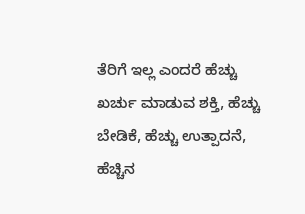ತೆರಿಗೆ ಇಲ್ಲ ಎಂದರೆ ಹೆಚ್ಚು ಖರ್ಚು ಮಾಡುವ ಶಕ್ತಿ, ಹೆಚ್ಚು ಬೇಡಿಕೆ, ಹೆಚ್ಚು ಉತ್ಪಾದನೆ, ಹೆಚ್ಚಿನ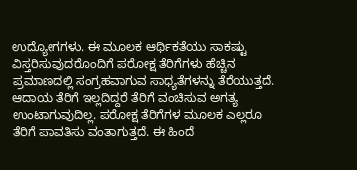ಉದ್ಯೋಗಗಳು. ಈ ಮೂಲಕ ಆರ್ಥಿಕತೆಯು ಸಾಕಷ್ಟು ವಿಸ್ತರಿಸುವುದರೊಂದಿಗೆ ಪರೋಕ್ಷ ತೆರಿಗೆಗಳು ಹೆಚ್ಚಿನ ಪ್ರಮಾಣದಲ್ಲಿ ಸಂಗ್ರಹವಾಗುವ ಸಾಧ್ಯತೆಗಳನ್ನು ತೆರೆಯುತ್ತದೆ. ಆದಾಯ ತೆರಿಗೆ ಇಲ್ಲದಿದ್ದರೆ ತೆರಿಗೆ ವಂಚಿಸುವ ಅಗತ್ಯ ಉಂಟಾಗುವುದಿಲ್ಲ. ಪರೋಕ್ಷ ತೆರಿಗೆಗಳ ಮೂಲಕ ಎಲ್ಲರೂ ತೆರಿಗೆ ಪಾವತಿಸು ವಂತಾಗುತ್ತದೆ. ಈ ಹಿಂದೆ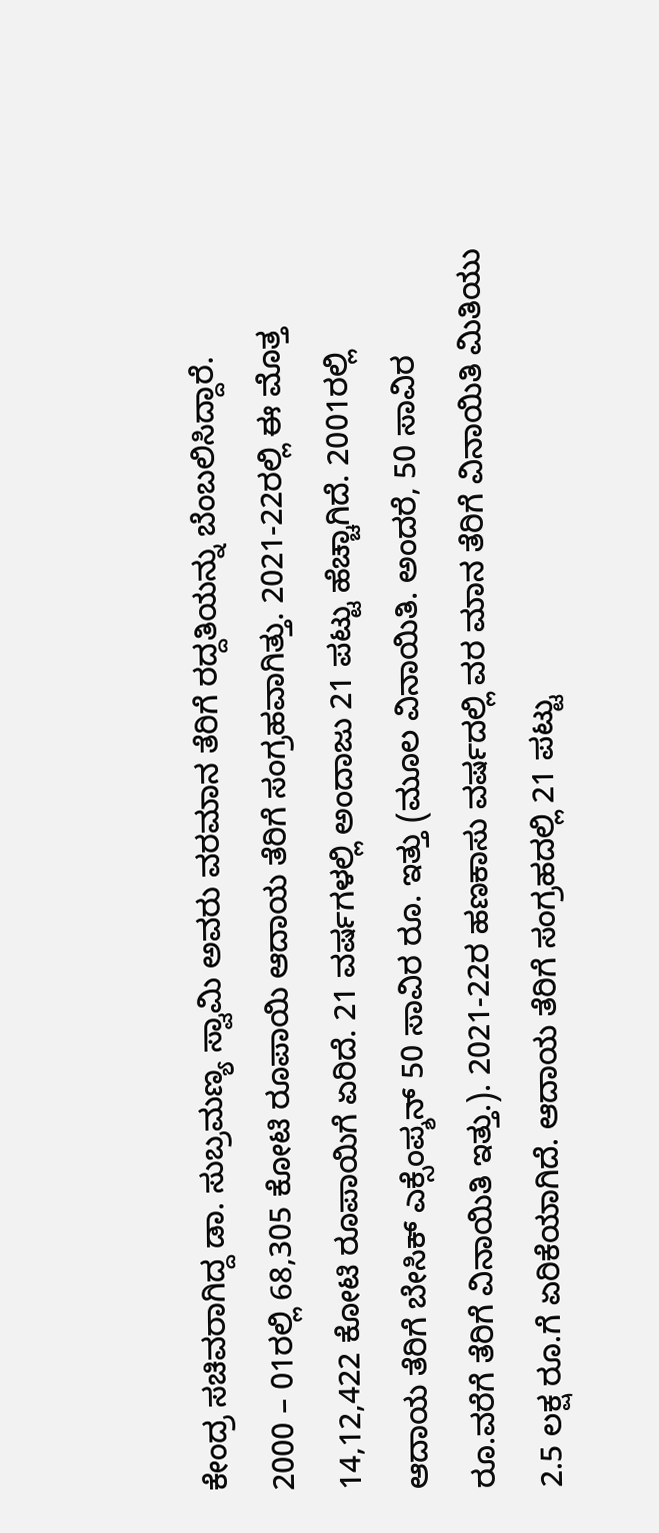ಕೇಂದ್ರ ಸಚಿವರಾಗಿದ್ದ ಡಾ. ಸುಬ್ರಮಣ್ಯ ಸ್ವಾಮಿ ಅವರು ವರಮಾನ ತೆರಿಗೆ ರದ್ದತಿಯನ್ನು ಬೆಂಬಲಿಸಿದ್ದಾರೆ.
2000 – 01ರಲ್ಲಿ 68,305 ಕೋಟಿ ರೂಪಾಯಿ ಆದಾಯ ತೆರಿಗೆ ಸಂಗ್ರಹವಾಗಿತ್ತು. 2021-22ರಲ್ಲಿ ಈ ಮೊತ್ತ 14,12,422 ಕೋಟಿ ರೂಪಾಯಿಗೆ ಏರಿದೆ. 21 ವರ್ಷಗಳಲ್ಲಿ ಅಂದಾಜು 21 ಪಟ್ಟು ಹೆಚ್ಚಾಗಿದೆ. 2001ರಲ್ಲಿ ಆದಾಯ ತೆರಿಗೆ ಬೇಸಿಕ್ ಎಕ್ಸೆಂಪ್ಶನ್ 50 ಸಾವಿರ ರೂ. ಇತ್ತು (ಮೂಲ ವಿನಾಯಿತಿ. ಅಂದರೆ, 50 ಸಾವಿರ ರೂ.ವರೆಗೆ ತೆರಿಗೆ ವಿನಾಯಿತಿ ಇತ್ತು.). 2021-22ರ ಹಣಕಾಸು ವರ್ಷದಲ್ಲಿ ವರ ಮಾನ ತೆರಿಗೆ ವಿನಾಯಿತಿ ಮಿತಿಯು 2.5 ಲಕ್ಷ ರೂ.ಗೆ ಏರಿಕೆಯಾಗಿದೆ. ಆದಾಯ ತೆರಿಗೆ ಸಂಗ್ರಹದಲ್ಲಿ 21 ಪಟ್ಟು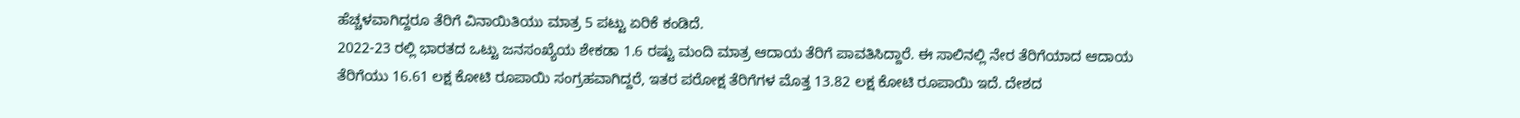ಹೆಚ್ಚಳವಾಗಿದ್ದರೂ ತೆರಿಗೆ ವಿನಾಯಿತಿಯು ಮಾತ್ರ 5 ಪಟ್ಟು ಏರಿಕೆ ಕಂಡಿದೆ.
2022-23 ರಲ್ಲಿ ಭಾರತದ ಒಟ್ಟು ಜನಸಂಖ್ಯೆಯ ಶೇಕಡಾ 1.6 ರಷ್ಟು ಮಂದಿ ಮಾತ್ರ ಆದಾಯ ತೆರಿಗೆ ಪಾವತಿಸಿದ್ದಾರೆ. ಈ ಸಾಲಿನಲ್ಲಿ ನೇರ ತೆರಿಗೆಯಾದ ಆದಾಯ ತೆರಿಗೆಯು 16.61 ಲಕ್ಷ ಕೋಟಿ ರೂಪಾಯಿ ಸಂಗ್ರಹವಾಗಿದ್ದರೆ, ಇತರ ಪರೋಕ್ಷ ತೆರಿಗೆಗಳ ಮೊತ್ತ 13.82 ಲಕ್ಷ ಕೋಟಿ ರೂಪಾಯಿ ಇದೆ. ದೇಶದ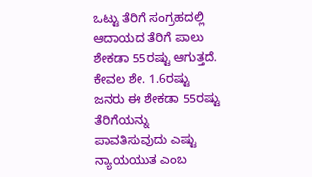ಒಟ್ಟು ತೆರಿಗೆ ಸಂಗ್ರಹದಲ್ಲಿ ಆದಾಯದ ತೆರಿಗೆ ಪಾಲು ಶೇಕಡಾ 55ರಷ್ಟು ಆಗುತ್ತದೆ. ಕೇವಲ ಶೇ. 1.6ರಷ್ಟು ಜನರು ಈ ಶೇಕಡಾ 55ರಷ್ಟು ತೆರಿಗೆಯನ್ನು ಪಾವತಿಸುವುದು ಎಷ್ಟು ನ್ಯಾಯಯುತ ಎಂಬ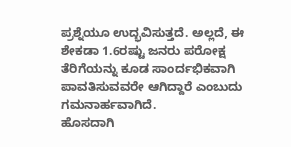ಪ್ರಶ್ನೆಯೂ ಉದ್ಭವಿಸುತ್ತದೆ. ಅಲ್ಲದೆ, ಈ ಶೇಕಡಾ 1.6ರಷ್ಟು ಜನರು ಪರೋಕ್ಷ ತೆರಿಗೆಯನ್ನು ಕೂಡ ಸಾಂರ್ದಭಿಕವಾಗಿ ಪಾವತಿಸುವವರೇ ಆಗಿದ್ದಾರೆ ಎಂಬುದು ಗಮನಾರ್ಹವಾಗಿದೆ.
ಹೊಸದಾಗಿ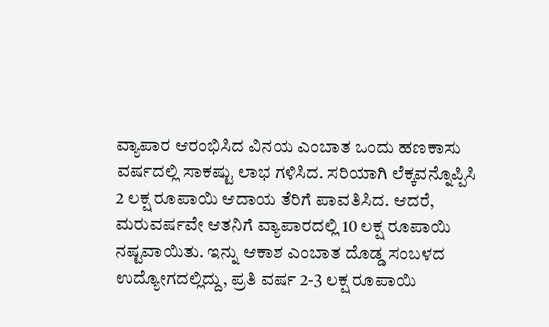ವ್ಯಾಪಾರ ಆರಂಭಿಸಿದ ವಿನಯ ಎಂಬಾತ ಒಂದು ಹಣಕಾಸು ವರ್ಷದಲ್ಲಿ ಸಾಕಷ್ಟು ಲಾಭ ಗಳಿಸಿದ. ಸರಿಯಾಗಿ ಲೆಕ್ಕವನ್ನೊಪ್ಪಿಸಿ 2 ಲಕ್ಷ ರೂಪಾಯಿ ಆದಾಯ ತೆರಿಗೆ ಪಾವತಿಸಿದ. ಆದರೆ, ಮರುವರ್ಷವೇ ಆತನಿಗೆ ವ್ಯಾಪಾರದಲ್ಲಿ 10 ಲಕ್ಷ ರೂಪಾಯಿ ನಷ್ಟವಾಯಿತು. ಇನ್ನು ಆಕಾಶ ಎಂಬಾತ ದೊಡ್ಡ ಸಂಬಳದ ಉದ್ಯೋಗದಲ್ಲಿದ್ದು, ಪ್ರತಿ ವರ್ಷ 2-3 ಲಕ್ಷ ರೂಪಾಯಿ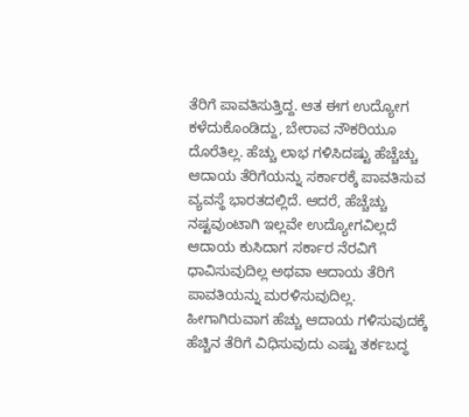ತೆರಿಗೆ ಪಾವತಿಸುತ್ತಿದ್ದ. ಆತ ಈಗ ಉದ್ಯೋಗ ಕಳೆದುಕೊಂಡಿದ್ದು, ಬೇರಾವ ನೌಕರಿಯೂ ದೊರೆತಿಲ್ಲ. ಹೆಚ್ಚು ಲಾಭ ಗಳಿಸಿದಷ್ಟು ಹೆಚ್ಚೆಚ್ಚು ಆದಾಯ ತೆರಿಗೆಯನ್ನು ಸರ್ಕಾರಕ್ಕೆ ಪಾವತಿಸುವ ವ್ಯವಸ್ಥೆ ಭಾರತದಲ್ಲಿದೆ. ಆದರೆ, ಹೆಚ್ಚೆಚ್ಚು ನಷ್ಟವುಂಟಾಗಿ ಇಲ್ಲವೇ ಉದ್ಯೋಗವಿಲ್ಲದೆ ಆದಾಯ ಕುಸಿದಾಗ ಸರ್ಕಾರ ನೆರವಿಗೆ ಧಾವಿಸುವುದಿಲ್ಲ ಅಥವಾ ಆದಾಯ ತೆರಿಗೆ ಪಾವತಿಯನ್ನು ಮರಳಿಸುವುದಿಲ್ಲ. ಹೀಗಾಗಿರುವಾಗ ಹೆಚ್ಚು ಆದಾಯ ಗಳಿಸುವುದಕ್ಕೆ ಹೆಚ್ಚಿನ ತೆರಿಗೆ ವಿಧಿಸುವುದು ಎಷ್ಟು ತರ್ಕಬದ್ಧ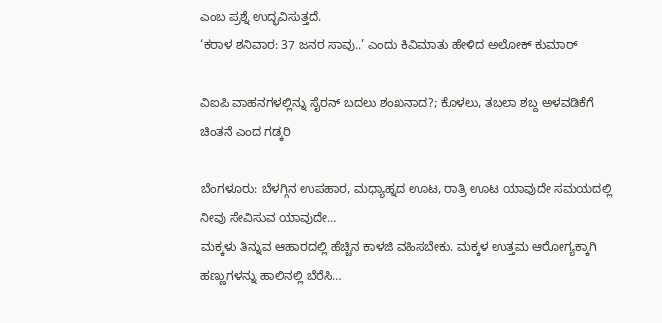ಎಂಬ ಪ್ರಶ್ನೆ ಉದ್ಭವಿಸುತ್ತದೆ.
‘ಕರಾಳ ಶನಿವಾರ: 37 ಜನರ ಸಾವು..’ ಎಂದು ಕಿವಿಮಾತು ಹೇಳಿದ ಅಲೋಕ್ ಕುಮಾರ್

ವಿಐಪಿ ವಾಹನಗಳಲ್ಲಿನ್ನು ಸೈರನ್ ಬದಲು ಶಂಖನಾದ?; ಕೊಳಲು, ತಬಲಾ ಶಬ್ದ ಅಳವಡಿಕೆಗೆ ಚಿಂತನೆ ಎಂದ ಗಡ್ಕರಿ

ಬೆಂಗಳೂರು: ಬೆಳಗ್ಗಿನ ಉಪಹಾರ, ಮಧ್ಯಾಹ್ನದ ಊಟ, ರಾತ್ರಿ ಊಟ ಯಾವುದೇ ಸಮಯದಲ್ಲಿ ನೀವು ಸೇವಿಸುವ ಯಾವುದೇ…
ಮಕ್ಕಳು ತಿನ್ನುವ ಆಹಾರದಲ್ಲಿ ಹೆಚ್ಚಿನ ಕಾಳಜಿ ವಹಿಸಬೇಕು. ಮಕ್ಕಳ ಉತ್ತಮ ಆರೋಗ್ಯಕ್ಕಾಗಿ ಹಣ್ಣುಗಳನ್ನು ಹಾಲಿನಲ್ಲಿ ಬೆರೆಸಿ…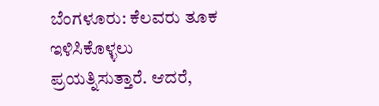ಬೆಂಗಳೂರು: ಕೆಲವರು ತೂಕ ಇಳಿಸಿಕೊಳ್ಳಲು ಪ್ರಯತ್ನಿಸುತ್ತಾರೆ. ಆದರೆ,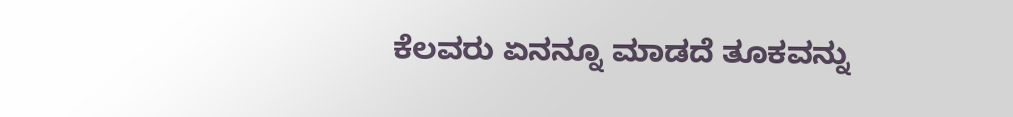ಕೆಲವರು ಏನನ್ನೂ ಮಾಡದೆ ತೂಕವನ್ನು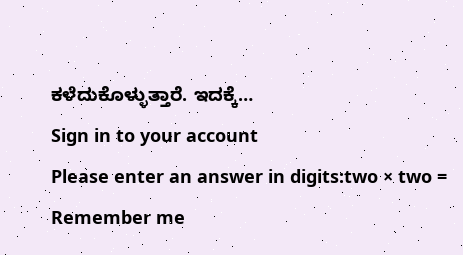ಕಳೆದುಕೊಳ್ಳುತ್ತಾರೆ. ಇದಕ್ಕೆ…
Sign in to your account
Please enter an answer in digits:two × two =
Remember me